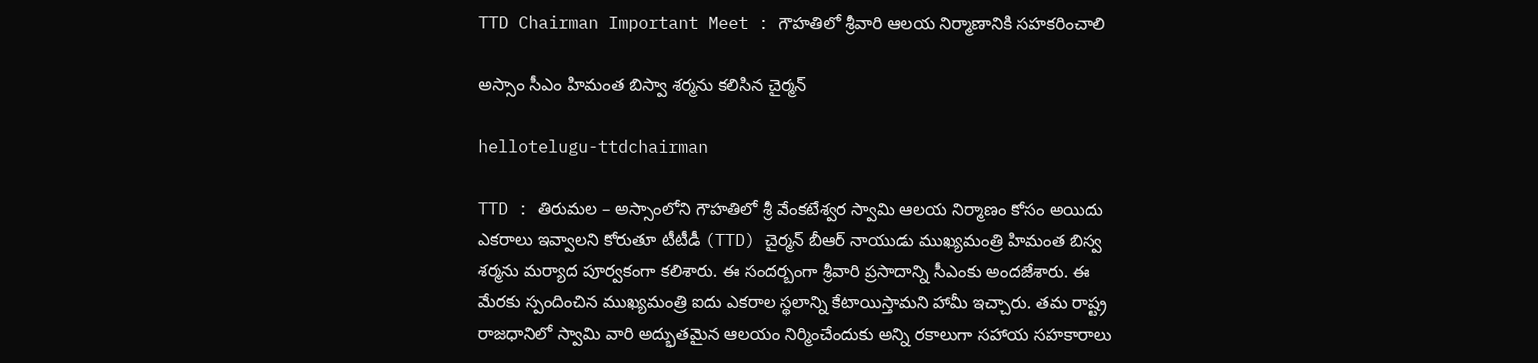TTD Chairman Important Meet : గౌహతిలో శ్రీవారి ఆలయ నిర్మాణానికి స‌హ‌క‌రించాలి

అస్సాం సీఎం హిమంత బిస్వా శ‌ర్మ‌ను క‌లిసిన చైర్మ‌న్

hellotelugu-ttdchairman

TTD : తిరుమ‌ల – అస్సాంలోని గౌహ‌తిలో శ్రీ వేంక‌టేశ్వ‌ర స్వామి ఆల‌య నిర్మాణం కోసం అయిదు ఎక‌రాలు ఇవ్వాల‌ని కోరుతూ టీటీడీ (TTD) చైర్మ‌న్ బీఆర్ నాయుడు ముఖ్య‌మంత్రి హిమంత బిస్వ శ‌ర్మ‌ను మ‌ర్యాద పూర్వ‌కంగా క‌లిశారు. ఈ సంద‌ర్బంగా శ్రీ‌వారి ప్ర‌సాదాన్ని సీఎంకు అంద‌జేశారు. ఈ మేరకు స్పందించిన ముఖ్యమంత్రి ఐదు ఎకరాల స్థలాన్ని కేటాయిస్తామని హామీ ఇచ్చారు. తమ రాష్ట్ర రాజధానిలో స్వామి వారి అద్భుతమైన ఆలయం నిర్మించేందుకు అన్ని రకాలుగా సహాయ సహకారాలు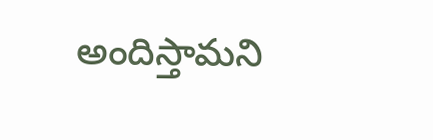అందిస్తామని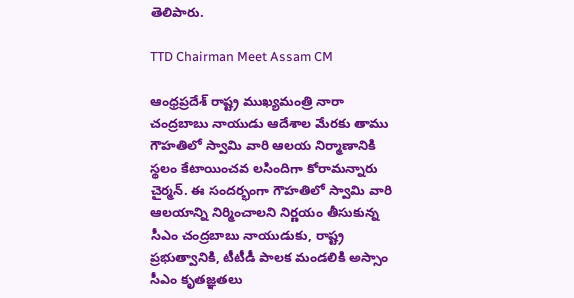తెలిపారు.

TTD Chairman Meet Assam CM

ఆంధ్రప్రదేశ్ రాష్ట్ర ముఖ్యమంత్రి నారా చంద్రబాబు నాయుడు ఆదేశాల మేరకు తాము గౌహతిలో స్వామి వారి ఆలయ నిర్మాణానికి స్థలం కేటాయించవ లసిందిగా కోరామ‌న్నారు చైర్మన్. ఈ సందర్భంగా గౌహతిలో స్వామి వారి ఆలయాన్ని నిర్మించాలని నిర్ణయం తీసుకున్న సీఎం చంద్రబాబు నాయుడుకు, రాష్ట్ర ప్రభుత్వానికి, టీటీడీ పాలక మండలికి అస్సాం సీఎం కృతజ్ఞతలు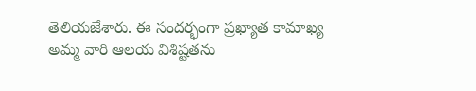తెలియజేశారు. ఈ సందర్భంగా ప్రఖ్యాత కామాఖ్య అమ్మ వారి ఆలయ విశిష్టతను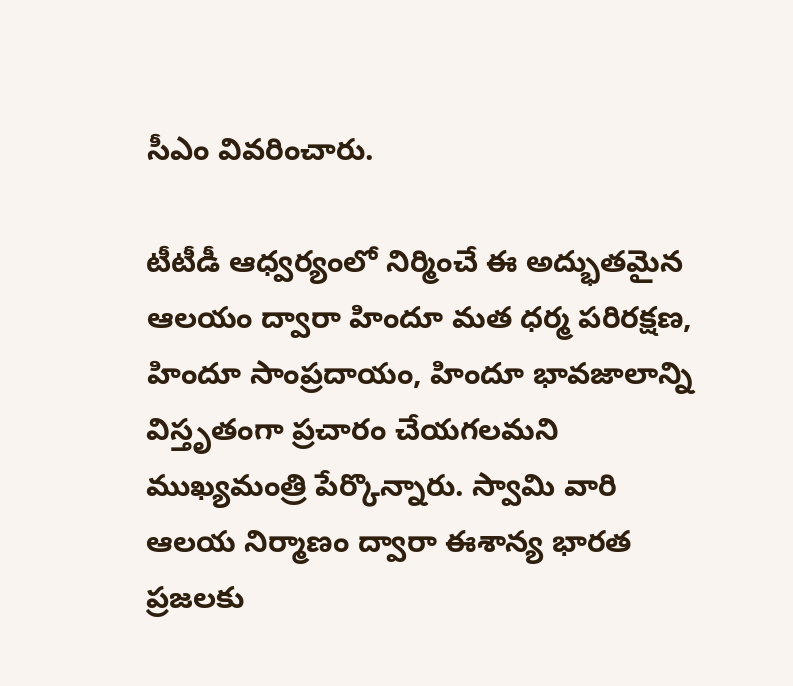సీఎం వివరించారు.

టీటీడీ ఆధ్వర్యంలో నిర్మించే ఈ అద్భుతమైన ఆలయం ద్వారా హిందూ మత ధర్మ పరిరక్షణ, హిందూ సాంప్రదాయం, హిందూ భావజాలాన్ని విస్తృతంగా ప్రచారం చేయగలమని ముఖ్యమంత్రి పేర్కొన్నారు. స్వామి వారి ఆలయ నిర్మాణం ద్వారా ఈశాన్య భారత ప్రజలకు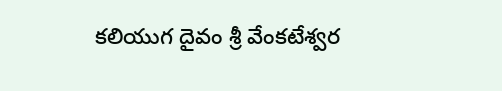కలియుగ దైవం శ్రీ వేంకటేశ్వర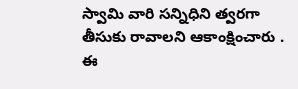స్వామి వారి సన్నిధిని త్వరగా తీసుకు రావాలని ఆకాంక్షించారు . ఈ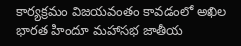కార్యక్రమం విజయవంతం కావడంలో అఖిల భారత హిందూ మహాసభ జాతీయ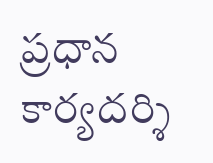ప్రధాన కార్యదర్శి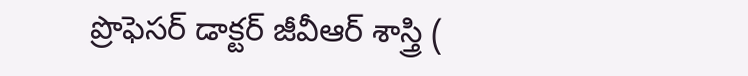ప్రొఫెసర్ డాక్టర్ జీవీఆర్ శాస్త్రి (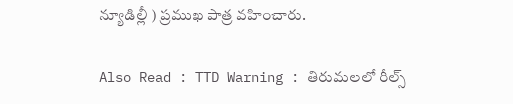న్యూడిల్లీ ) ప్రముఖ పాత్ర వహించారు.

Also Read : TTD Warning : తిరుమలలో రీల్స్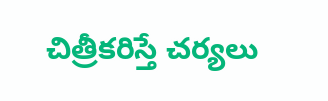చిత్రీక‌రిస్తే చ‌ర్య‌లు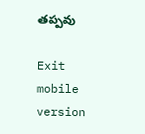త‌ప్ప‌వు

Exit mobile version